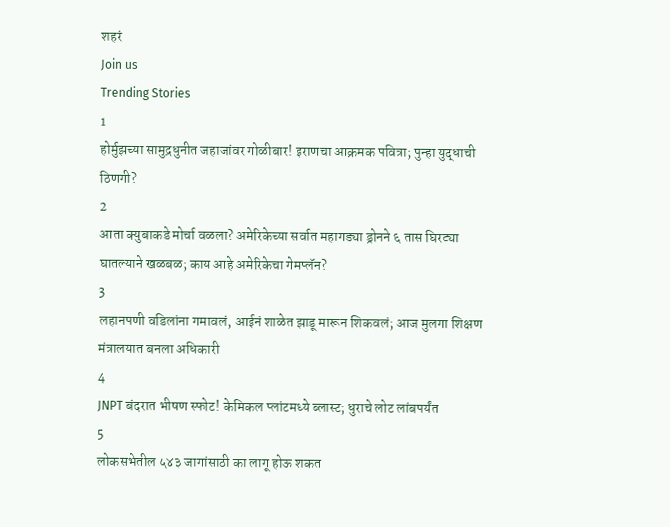शहरं
Join us
Trending Stories
1
होर्मुझच्या सामुद्रधुनीत जहाजांवर गोळीबार! इराणचा आक्रमक पवित्रा; पुन्हा युद्धाची ठिणगी?
2
आता क्युबाकडे मोर्चा वळला? अमेरिकेच्या सर्वात महागड्या ड्रोनने ६ तास घिरट्या घातल्याने खळबळ; काय आहे अमेरिकेचा गेमप्लॅन?
3
लहानपणी वडिलांना गमावलं, आईनं शाळेत झाडू मारून शिकवलं; आज मुलगा शिक्षण मंत्रालयात बनला अधिकारी
4
JNPT बंदरात भीषण स्फोट! केमिकल प्लांटमध्ये ब्लास्ट; धुराचे लोट लांबपर्यंत
5
लोकसभेतील ५४३ जागांसाठी का लागू होऊ शकत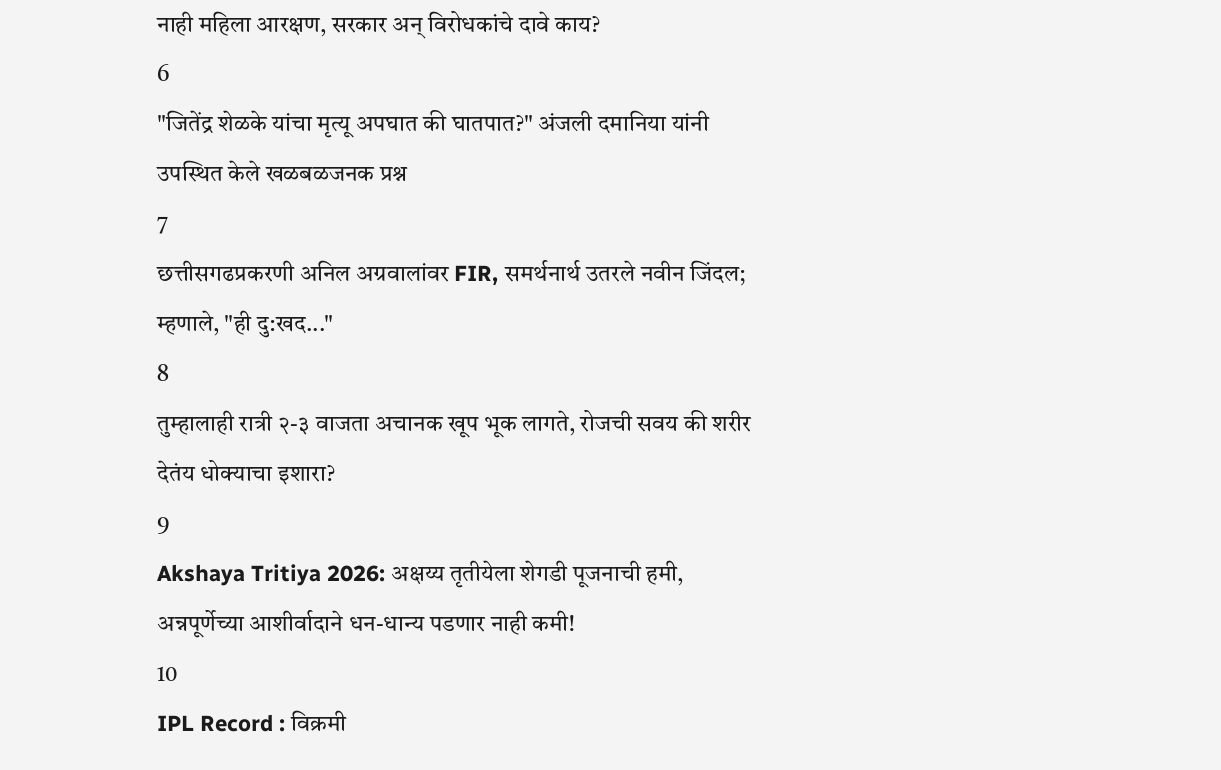नाही महिला आरक्षण, सरकार अन् विरोधकांचे दावे काय?
6
"जितेंद्र शेळके यांचा मृत्यू अपघात की घातपात?" अंजली दमानिया यांनी उपस्थित केले खळबळजनक प्रश्न
7
छत्तीसगढप्रकरणी अनिल अग्रवालांवर FIR, समर्थनार्थ उतरले नवीन जिंदल; म्हणाले, "ही दु:खद..."
8
तुम्हालाही रात्री २-३ वाजता अचानक खूप भूक लागते, रोजची सवय की शरीर देतंय धोक्याचा इशारा?
9
Akshaya Tritiya 2026: अक्षय्य तृतीयेला शेगडी पूजनाची हमी, अन्नपूर्णेच्या आशीर्वादाने धन-धान्य पडणार नाही कमी!
10
IPL Record : विक्रमी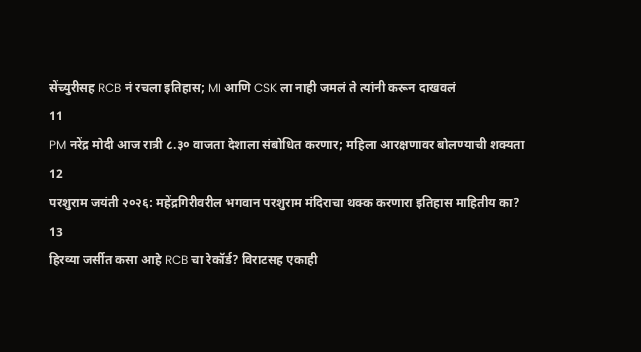सेंच्युरीसह RCB नं रचला इतिहास; MI आणि CSK ला नाही जमलं ते त्यांनी करून दाखवलं
11
PM नरेंद्र मोदी आज रात्री ८.३० वाजता देशाला संबोधित करणार; महिला आरक्षणावर बोलण्याची शक्यता
12
परशुराम जयंती २०२६: महेंद्रगिरीवरील भगवान परशुराम मंदिराचा थक्क करणारा इतिहास माहितीय का?
13
हिरव्या जर्सीत कसा आहे RCB चा रेकॉर्ड? विराटसह एकाही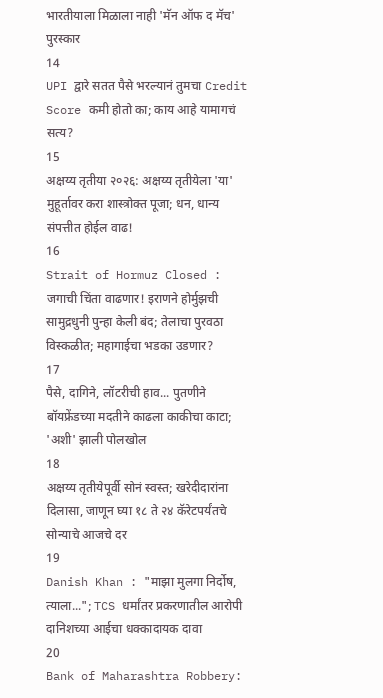भारतीयाला मिळाला नाही 'मॅन ऑफ द मॅच' पुरस्कार
14
UPI द्वारे सतत पैसे भरल्यानं तुमचा Credit Score कमी होतो का; काय आहे यामागचं सत्य?
15
अक्षय्य तृतीया २०२६: अक्षय्य तृतीयेला 'या' मुहूर्तावर करा शास्त्रोक्त पूजा; धन, धान्य संपत्तीत होईल वाढ!
16
Strait of Hormuz Closed : जगाची चिंता वाढणार! इराणने होर्मुझची सामुद्रधुनी पुन्हा केली बंद; तेलाचा पुरवठा विस्कळीत; महागाईचा भडका उडणार?
17
पैसे, दागिने, लॉटरीची हाव... पुतणीने बॉयफ्रेंडच्या मदतीने काढला काकीचा काटा; 'अशी' झाली पोलखोल
18
अक्षय्य तृतीयेपूर्वी सोनं स्वस्त; खरेदीदारांना दिलासा, जाणून घ्या १८ ते २४ कॅरेटपर्यंतचे सोन्याचे आजचे दर
19
Danish Khan : "माझा मुलगा निर्दोष, त्याला..."; TCS धर्मांतर प्रकरणातील आरोपी दानिशच्या आईचा धक्कादायक दावा
20
Bank of Maharashtra Robbery: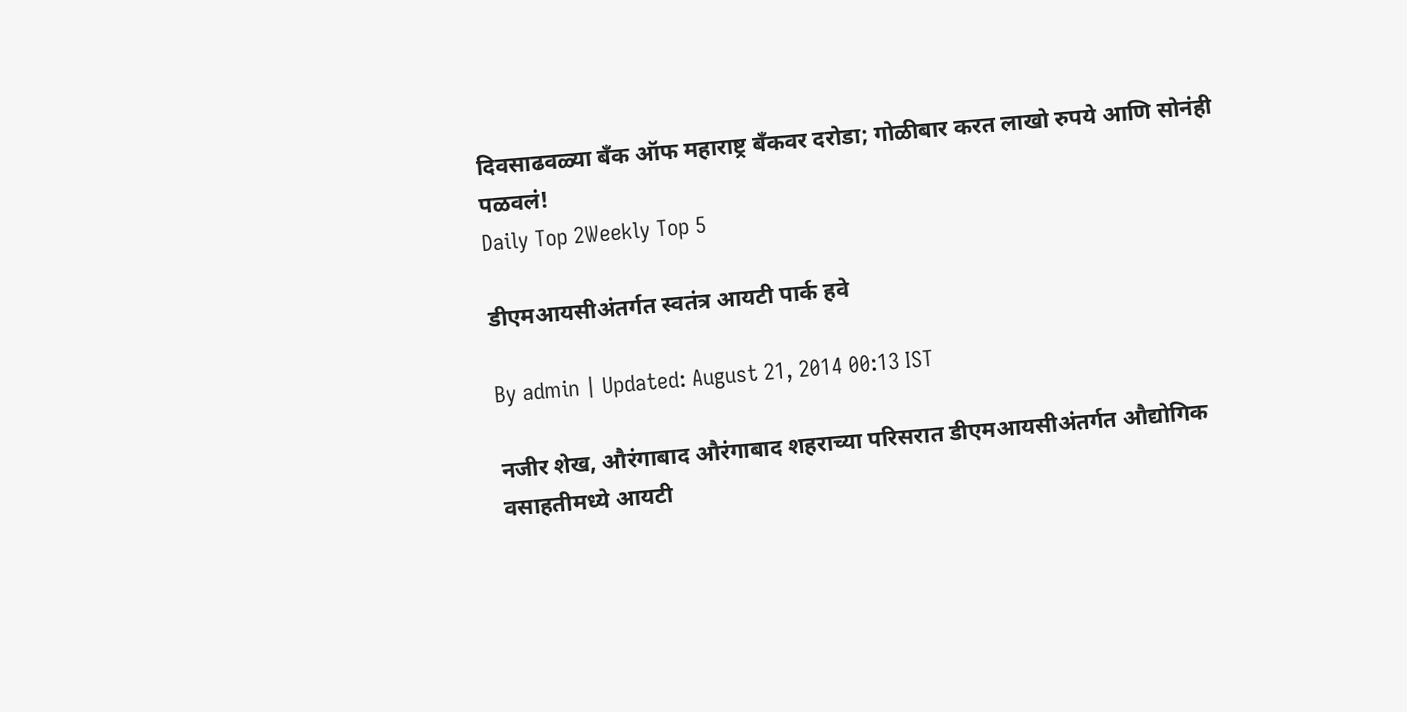दिवसाढवळ्या बँक ऑफ महाराष्ट्र बँकवर दरोडा; गोळीबार करत लाखो रुपये आणि सोनंही पळवलं!
Daily Top 2Weekly Top 5

डीएमआयसीअंतर्गत स्वतंत्र आयटी पार्क हवे

By admin | Updated: August 21, 2014 00:13 IST

नजीर शेख, औरंगाबाद औरंगाबाद शहराच्या परिसरात डीएमआयसीअंतर्गत औद्योगिक वसाहतीमध्ये आयटी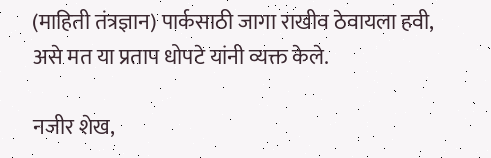(माहिती तंत्रज्ञान) पार्कसाठी जागा राखीव ठेवायला हवी, असे मत या प्रताप धोपटे यांनी व्यक्त केले.

नजीर शेख,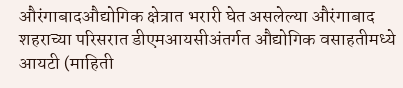औरंगाबादऔद्योगिक क्षेत्रात भरारी घेत असलेल्या औरंगाबाद शहराच्या परिसरात डीएमआयसीअंतर्गत औद्योगिक वसाहतीमध्ये आयटी (माहिती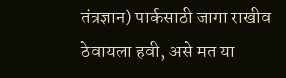तंत्रज्ञान) पार्कसाठी जागा राखीव ठेवायला हवी, असे मत या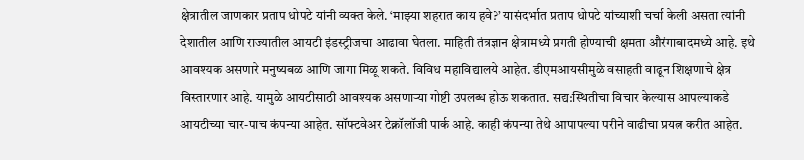क्षेत्रातील जाणकार प्रताप धोपटे यांनी व्यक्त केले. ‘माझ्या शहरात काय हवे?’ यासंदर्भात प्रताप धोपटे यांच्याशी चर्चा केली असता त्यांनी देशातील आणि राज्यातील आयटी इंडस्ट्रीजचा आढावा घेतला. माहिती तंत्रज्ञान क्षेत्रामध्ये प्रगती होण्याची क्षमता औरंगाबादमध्ये आहे. इथे आवश्यक असणारे मनुष्यबळ आणि जागा मिळू शकते. विविध महाविद्यालये आहेत. डीएमआयसीमुळे वसाहती वाढून शिक्षणाचे क्षेत्र विस्तारणार आहे. यामुळे आयटीसाठी आवश्यक असणाऱ्या गोष्टी उपलब्ध होऊ शकतात. सद्य:स्थितीचा विचार केल्यास आपल्याकडे आयटीच्या चार-पाच कंपन्या आहेत. सॉफ्टवेअर टेक्नॉलॉजी पार्क आहे. काही कंपन्या तेथे आपापल्या परीने वाढीचा प्रयत्न करीत आहेत.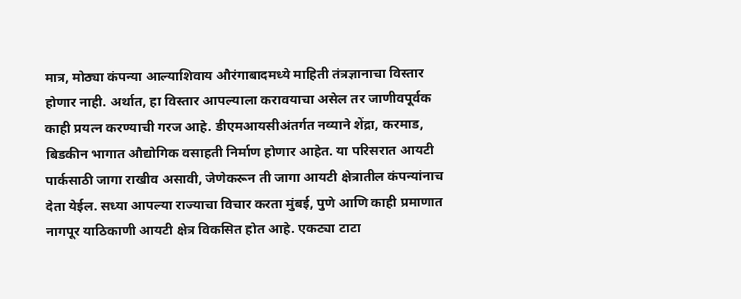मात्र, मोठ्या कंपन्या आल्याशिवाय औरंगाबादमध्ये माहिती तंत्रज्ञानाचा विस्तार होणार नाही. अर्थात, हा विस्तार आपल्याला करावयाचा असेल तर जाणीवपूर्वक काही प्रयत्न करण्याची गरज आहे. डीएमआयसीअंतर्गत नव्याने शेंद्रा, करमाड, बिडकीन भागात औद्योगिक वसाहती निर्माण होणार आहेत. या परिसरात आयटी पार्कसाठी जागा राखीव असावी, जेणेकरून ती जागा आयटी क्षेत्रातील कंपन्यांनाच देता येईल. सध्या आपल्या राज्याचा विचार करता मुंबई, पुणे आणि काही प्रमाणात नागपूर याठिकाणी आयटी क्षेत्र विकसित होत आहे. एकट्या टाटा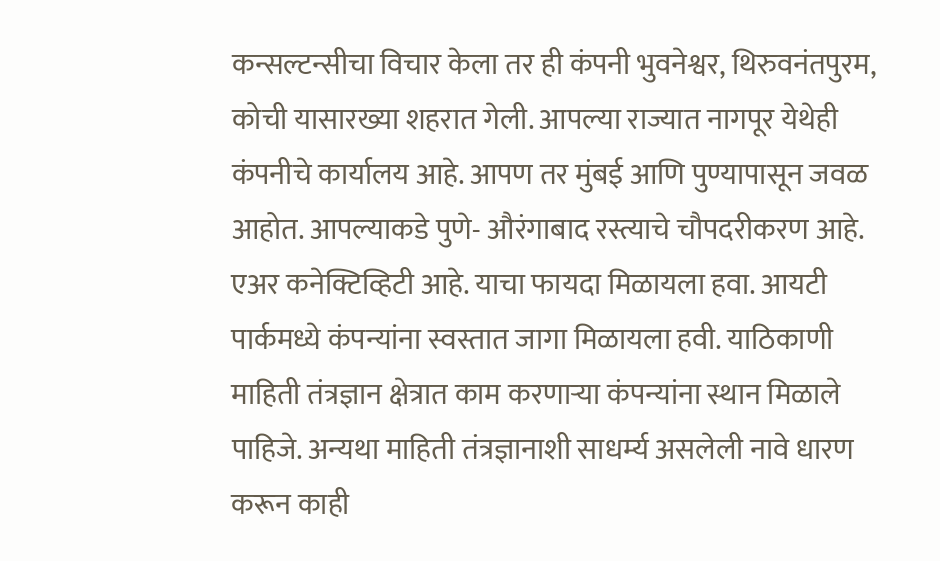कन्सल्टन्सीचा विचार केला तर ही कंपनी भुवनेश्वर, थिरुवनंतपुरम, कोची यासारख्या शहरात गेली. आपल्या राज्यात नागपूर येथेही कंपनीचे कार्यालय आहे. आपण तर मुंबई आणि पुण्यापासून जवळ आहोत. आपल्याकडे पुणे- औरंगाबाद रस्त्याचे चौपदरीकरण आहे. एअर कनेक्टिव्हिटी आहे. याचा फायदा मिळायला हवा. आयटी पार्कमध्ये कंपन्यांना स्वस्तात जागा मिळायला हवी. याठिकाणी माहिती तंत्रज्ञान क्षेत्रात काम करणाऱ्या कंपन्यांना स्थान मिळाले पाहिजे. अन्यथा माहिती तंत्रज्ञानाशी साधर्म्य असलेली नावे धारण करून काही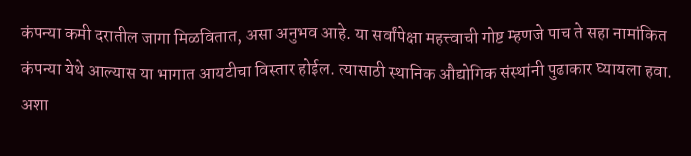कंपन्या कमी दरातील जागा मिळवितात, असा अनुभव आहे. या सर्वांपेक्षा महत्त्वाची गोष्ट म्हणजे पाच ते सहा नामांकित कंपन्या येथे आल्यास या भागात आयटीचा विस्तार होईल. त्यासाठी स्थानिक औद्योगिक संस्थांनी पुढाकार घ्यायला हवा. अशा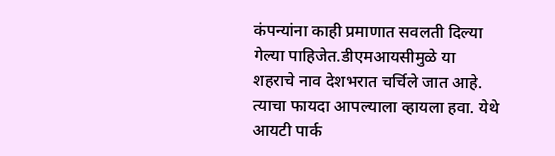कंपन्यांना काही प्रमाणात सवलती दिल्या गेल्या पाहिजेत.डीएमआयसीमुळे या शहराचे नाव देशभरात चर्चिले जात आहे. त्याचा फायदा आपल्याला व्हायला हवा. येथे आयटी पार्क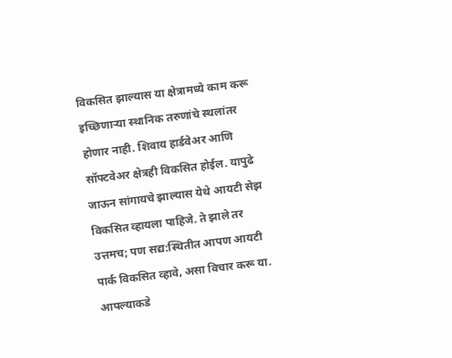विकसित झाल्यास या क्षेत्रामध्ये काम करू इच्छिणाऱ्या स्थानिक तरुणांचे स्थलांतर होणार नाही. शिवाय हार्डवेअर आणि सॉफ्टवेअर क्षेत्रही विकसित होईल. यापुढे जाऊन सांगायचे झाल्यास येथे आयटी सेझ विकसित व्हायला पाहिजे. ते झाले तर उत्तमच; पण सद्य:स्थितीत आपण आयटी पार्क विकसित व्हावे, असा विचार करू या. आपल्याकडे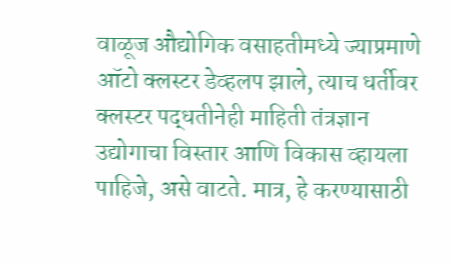वाळूज औद्योगिक वसाहतीमध्ये ज्याप्रमाणे ऑटो क्लस्टर डेव्हलप झाले, त्याच धर्तीवर क्लस्टर पद्धतीनेही माहिती तंत्रज्ञान उद्योगाचा विस्तार आणि विकास व्हायला पाहिजे, असे वाटते. मात्र, हे करण्यासाठी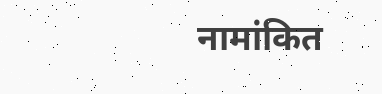नामांकित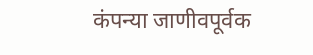कंपन्या जाणीवपूर्वक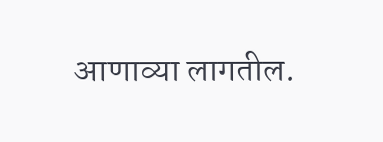आणाव्या लागतील.